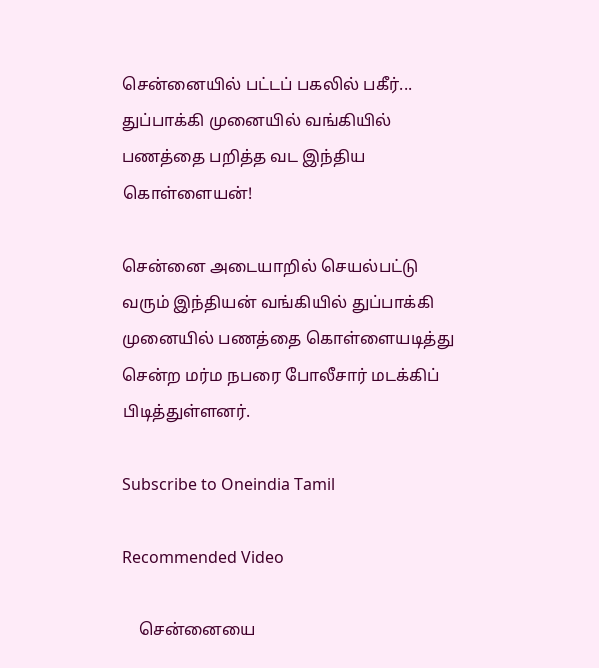சென்னையில் பட்டப் பகலில் பகீர்... துப்பாக்கி முனையில் வங்கியில் பணத்தை பறித்த வட இந்திய கொள்ளையன்!

சென்னை அடையாறில் செயல்பட்டு வரும் இந்தியன் வங்கியில் துப்பாக்கி முனையில் பணத்தை கொள்ளையடித்து சென்ற மர்ம நபரை போலீசார் மடக்கிப் பிடித்துள்ளனர்.

Subscribe to Oneindia Tamil

Recommended Video

    சென்னையை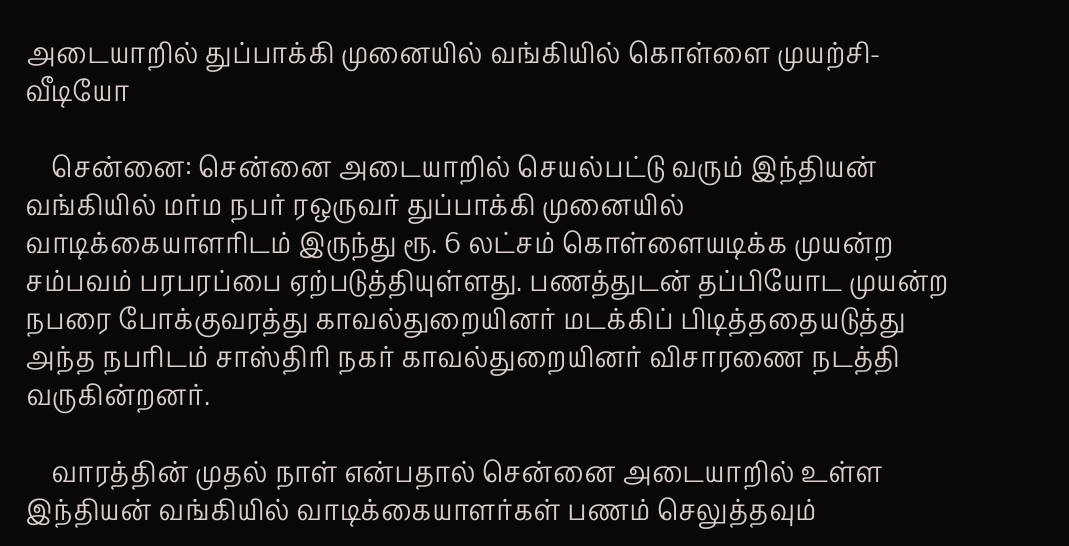அடையாறில் துப்பாக்கி முனையில் வங்கியில் கொள்ளை முயற்சி-வீடியோ

    சென்னை: சென்னை அடையாறில் செயல்பட்டு வரும் இந்தியன் வங்கியில் மர்ம நபர் ரஒருவர் துப்பாக்கி முனையில் வாடிக்கையாளரிடம் இருந்து ரூ. 6 லட்சம் கொள்ளையடிக்க முயன்ற சம்பவம் பரபரப்பை ஏற்படுத்தியுள்ளது. பணத்துடன் தப்பியோட முயன்ற நபரை போக்குவரத்து காவல்துறையினர் மடக்கிப் பிடித்ததையடுத்து அந்த நபரிடம் சாஸ்திரி நகர் காவல்துறையினர் விசாரணை நடத்தி வருகின்றனர்.

    வாரத்தின் முதல் நாள் என்பதால் சென்னை அடையாறில் உள்ள இந்தியன் வங்கியில் வாடிக்கையாளர்கள் பணம் செலுத்தவும்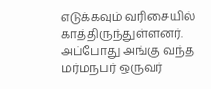எடுக்கவும் வரிசையில் காத்திருந்துள்ளனர். அப்போது அங்கு வந்த மர்மநபர் ஒருவர்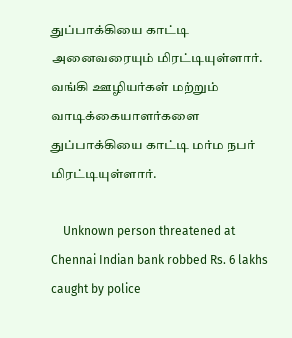துப்பாக்கியை காட்டி அனைவரையும் மிரட்டியுள்ளார். வங்கி ஊழியர்கள் மற்றும் வாடிக்கையாளர்களை துப்பாக்கியை காட்டி மர்ம நபர் மிரட்டியுள்ளார்.

    Unknown person threatened at Chennai Indian bank robbed Rs. 6 lakhs caught by police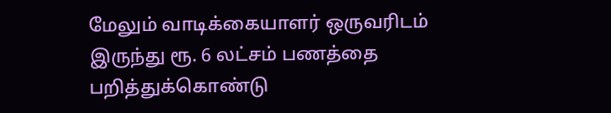மேலும் வாடிக்கையாளர் ஒருவரிடம் இருந்து ரூ. 6 லட்சம் பணத்தை பறித்துக்கொண்டு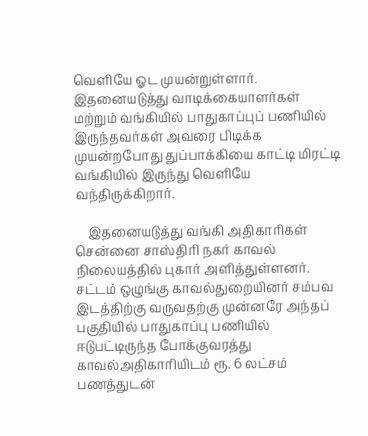வெளியே ஓட முயன்றுள்ளார். இதனையடுத்து வாடிக்கையாளர்கள் மற்றும் வங்கியில் பாதுகாப்புப் பணியில் இருந்தவர்கள் அவரை பிடிக்க முயன்றபோது துப்பாக்கியை காட்டி மிரட்டி வங்கியில் இருந்து வெளியே வந்திருக்கிறார்.

    இதனையடுத்து வங்கி அதிகாரிகள் சென்னை சாஸ்திரி நகர் காவல் நிலையத்தில் புகார் அளித்துள்ளனர். சட்டம் ஒழுங்கு காவல்துறையினர் சம்பவ இடத்திற்கு வருவதற்கு முன்னரே அந்தப் பகுதியில் பாதுகாப்பு பணியில் ஈடுபட்டிருந்த போக்குவரத்து காவல்அதிகாரியிடம் ரூ. 6 லட்சம் பணத்துடன்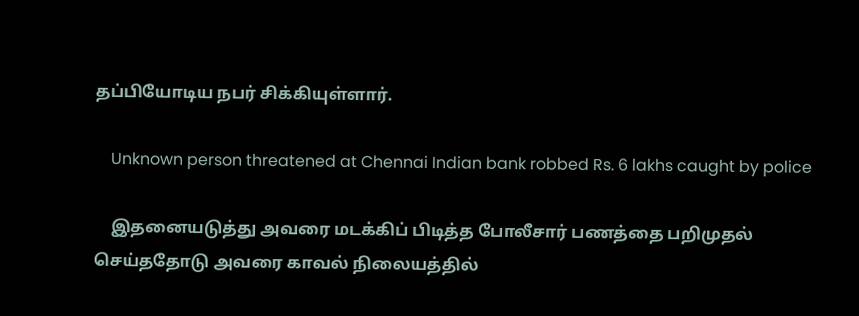தப்பியோடிய நபர் சிக்கியுள்ளார்.

    Unknown person threatened at Chennai Indian bank robbed Rs. 6 lakhs caught by police

    இதனையடுத்து அவரை மடக்கிப் பிடித்த போலீசார் பணத்தை பறிமுதல் செய்ததோடு அவரை காவல் நிலையத்தில்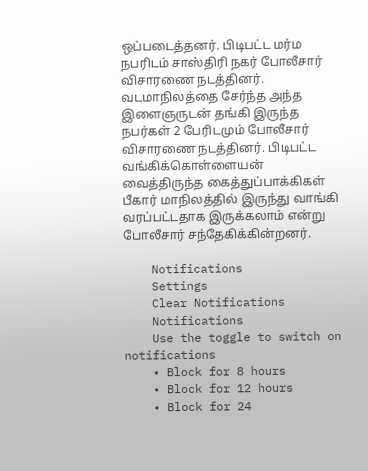ஒப்படைத்தனர். பிடிபட்ட மர்ம நபரிடம் சாஸ்திரி நகர் போலீசார் விசாரணை நடத்தினர். வடமாநிலத்தை சேர்ந்த அந்த இளைஞருடன் தங்கி இருந்த நபர்கள் 2 பேரிடமும் போலீசார் விசாரணை நடத்தினர். பிடிபட்ட வங்கிக்கொள்ளையன் வைத்திருந்த கைத்துப்பாக்கிகள் பீகார் மாநிலத்தில் இருந்து வாங்கி வரப்பட்டதாக இருக்கலாம் என்று போலீசார் சந்தேகிக்கின்றனர்.

    Notifications
    Settings
    Clear Notifications
    Notifications
    Use the toggle to switch on notifications
    • Block for 8 hours
    • Block for 12 hours
    • Block for 24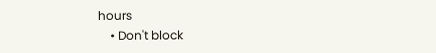hours
    • Don't block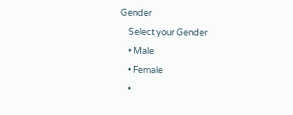Gender
    Select your Gender
    • Male
    • Female
    •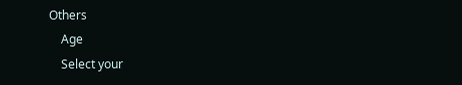Others
    Age
    Select your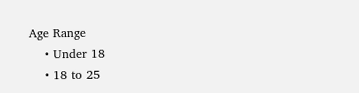Age Range
    • Under 18
    • 18 to 25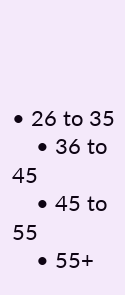• 26 to 35
    • 36 to 45
    • 45 to 55
    • 55+